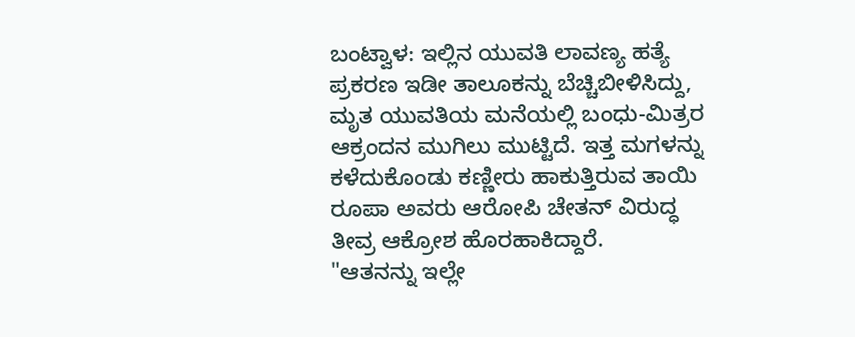ಬಂಟ್ವಾಳ: ಇಲ್ಲಿನ ಯುವತಿ ಲಾವಣ್ಯ ಹತ್ಯೆ ಪ್ರಕರಣ ಇಡೀ ತಾಲೂಕನ್ನು ಬೆಚ್ಚಿಬೀಳಿಸಿದ್ದು, ಮೃತ ಯುವತಿಯ ಮನೆಯಲ್ಲಿ ಬಂಧು-ಮಿತ್ರರ ಆಕ್ರಂದನ ಮುಗಿಲು ಮುಟ್ಟಿದೆ. ಇತ್ತ ಮಗಳನ್ನು ಕಳೆದುಕೊಂಡು ಕಣ್ಣೀರು ಹಾಕುತ್ತಿರುವ ತಾಯಿ ರೂಪಾ ಅವರು ಆರೋಪಿ ಚೇತನ್ ವಿರುದ್ಧ ತೀವ್ರ ಆಕ್ರೋಶ ಹೊರಹಾಕಿದ್ದಾರೆ.
"ಆತನನ್ನು ಇಲ್ಲೇ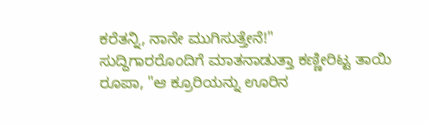ಕರೆತನ್ನಿ, ನಾನೇ ಮುಗಿಸುತ್ತೇನೆ!"
ಸುದ್ದಿಗಾರರೊಂದಿಗೆ ಮಾತನಾಡುತ್ತಾ ಕಣ್ಣೀರಿಟ್ಟ ತಾಯಿ ರೂಪಾ, "ಆ ಕ್ರೂರಿಯನ್ನು ಊರಿನ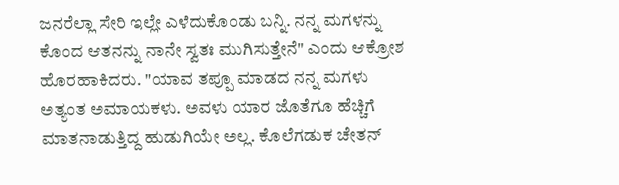ಜನರೆಲ್ಲಾ ಸೇರಿ ಇಲ್ಲೇ ಎಳೆದುಕೊಂಡು ಬನ್ನಿ. ನನ್ನ ಮಗಳನ್ನು ಕೊಂದ ಆತನನ್ನು ನಾನೇ ಸ್ವತಃ ಮುಗಿಸುತ್ತೇನೆ" ಎಂದು ಆಕ್ರೋಶ ಹೊರಹಾಕಿದರು. "ಯಾವ ತಪ್ಪೂ ಮಾಡದ ನನ್ನ ಮಗಳು ಅತ್ಯಂತ ಅಮಾಯಕಳು. ಅವಳು ಯಾರ ಜೊತೆಗೂ ಹೆಚ್ಚಿಗೆ ಮಾತನಾಡುತ್ತಿದ್ದ ಹುಡುಗಿಯೇ ಅಲ್ಲ. ಕೊಲೆಗಡುಕ ಚೇತನ್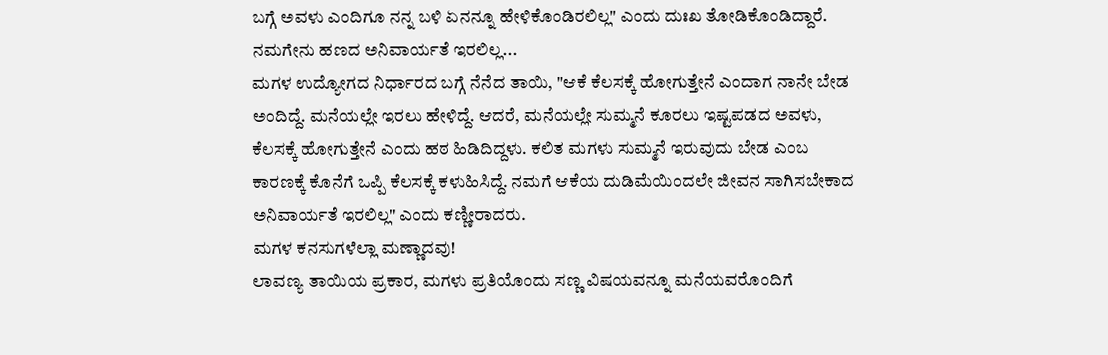ಬಗ್ಗೆ ಅವಳು ಎಂದಿಗೂ ನನ್ನ ಬಳಿ ಏನನ್ನೂ ಹೇಳಿಕೊಂಡಿರಲಿಲ್ಲ" ಎಂದು ದುಃಖ ತೋಡಿಕೊಂಡಿದ್ದಾರೆ.
ನಮಗೇನು ಹಣದ ಅನಿವಾರ್ಯತೆ ಇರಲಿಲ್ಲ...
ಮಗಳ ಉದ್ಯೋಗದ ನಿರ್ಧಾರದ ಬಗ್ಗೆ ನೆನೆದ ತಾಯಿ, "ಆಕೆ ಕೆಲಸಕ್ಕೆ ಹೋಗುತ್ತೇನೆ ಎಂದಾಗ ನಾನೇ ಬೇಡ ಅಂದಿದ್ದೆ. ಮನೆಯಲ್ಲೇ ಇರಲು ಹೇಳಿದ್ದೆ. ಆದರೆ, ಮನೆಯಲ್ಲೇ ಸುಮ್ಮನೆ ಕೂರಲು ಇಷ್ಟಪಡದ ಅವಳು, ಕೆಲಸಕ್ಕೆ ಹೋಗುತ್ತೇನೆ ಎಂದು ಹಠ ಹಿಡಿದಿದ್ದಳು. ಕಲಿತ ಮಗಳು ಸುಮ್ಮನೆ ಇರುವುದು ಬೇಡ ಎಂಬ ಕಾರಣಕ್ಕೆ ಕೊನೆಗೆ ಒಪ್ಪಿ ಕೆಲಸಕ್ಕೆ ಕಳುಹಿಸಿದ್ದೆ. ನಮಗೆ ಆಕೆಯ ದುಡಿಮೆಯಿಂದಲೇ ಜೀವನ ಸಾಗಿಸಬೇಕಾದ ಅನಿವಾರ್ಯತೆ ಇರಲಿಲ್ಲ" ಎಂದು ಕಣ್ಣೀರಾದರು.
ಮಗಳ ಕನಸುಗಳೆಲ್ಲಾ ಮಣ್ಣಾದವು!
ಲಾವಣ್ಯ ತಾಯಿಯ ಪ್ರಕಾರ, ಮಗಳು ಪ್ರತಿಯೊಂದು ಸಣ್ಣ ವಿಷಯವನ್ನೂ ಮನೆಯವರೊಂದಿಗೆ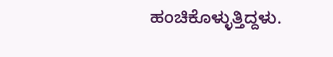ಹಂಚಿಕೊಳ್ಳುತ್ತಿದ್ದಳು.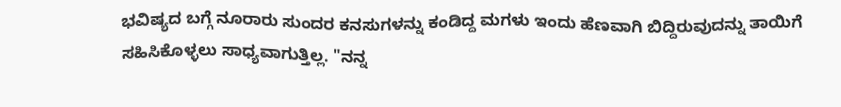ಭವಿಷ್ಯದ ಬಗ್ಗೆ ನೂರಾರು ಸುಂದರ ಕನಸುಗಳನ್ನು ಕಂಡಿದ್ದ ಮಗಳು ಇಂದು ಹೆಣವಾಗಿ ಬಿದ್ದಿರುವುದನ್ನು ತಾಯಿಗೆ ಸಹಿಸಿಕೊಳ್ಳಲು ಸಾಧ್ಯವಾಗುತ್ತಿಲ್ಲ. "ನನ್ನ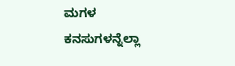ಮಗಳ ಕನಸುಗಳನ್ನೆಲ್ಲಾ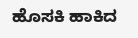ಹೊಸಕಿ ಹಾಕಿದ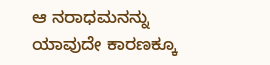ಆ ನರಾಧಮನನ್ನು ಯಾವುದೇ ಕಾರಣಕ್ಕೂ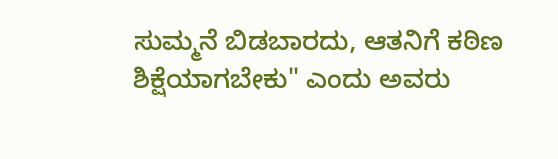ಸುಮ್ಮನೆ ಬಿಡಬಾರದು, ಆತನಿಗೆ ಕಠಿಣ ಶಿಕ್ಷೆಯಾಗಬೇಕು" ಎಂದು ಅವರು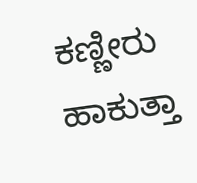ಕಣ್ಣೀರು ಹಾಕುತ್ತಾ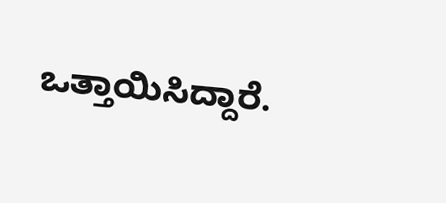ಒತ್ತಾಯಿಸಿದ್ದಾರೆ.